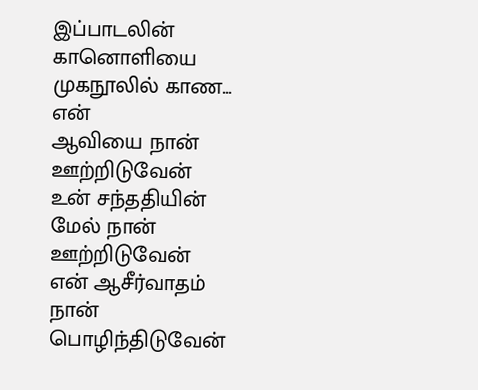இப்பாடலின் கானொளியை
முகநூலில் காண...
என்
ஆவியை நான் ஊற்றிடுவேன்
உன் சந்ததியின்
மேல் நான் ஊற்றிடுவேன்
என் ஆசீர்வாதம்
நான் பொழிந்திடுவேன்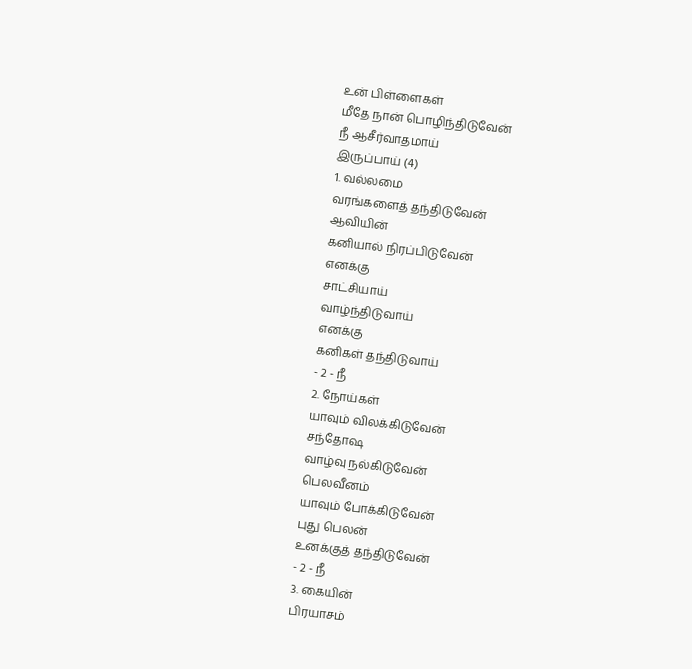உன் பிள்ளைகள்
மீதே நான் பொழிந்திடுவேன்
நீ ஆசீர்வாதமாய்
இருப்பாய் (4)
1. வல்லமை
வரங்களைத் தந்திடுவேன்
ஆவியின்
கனியால் நிரப்பிடுவேன்
எனக்கு
சாட்சியாய்
வாழ்ந்திடுவாய்
எனக்கு
கனிகள் தந்திடுவாய்
- 2 - நீ
2. நோய்கள்
யாவும் விலக்கிடுவேன்
சந்தோஷ
வாழ்வு நல்கிடுவேன்
பெலவீனம்
யாவும் போக்கிடுவேன்
புது பெலன்
உனக்குத் தந்திடுவேன்
- 2 - நீ
3. கையின்
பிரயாசம்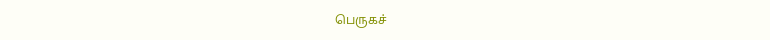பெருகச்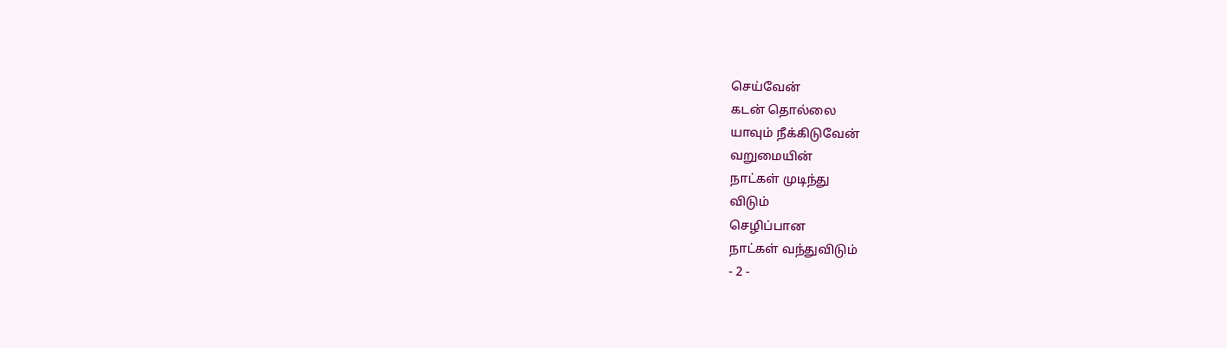செய்வேன்
கடன் தொல்லை
யாவும் நீக்கிடுவேன்
வறுமையின்
நாட்கள் முடிந்து
விடும்
செழிப்பான
நாட்கள் வந்துவிடும்
- 2 -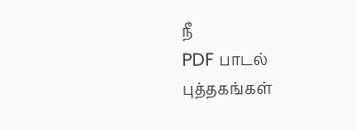நீ
PDF பாடல்
புத்தகங்கள்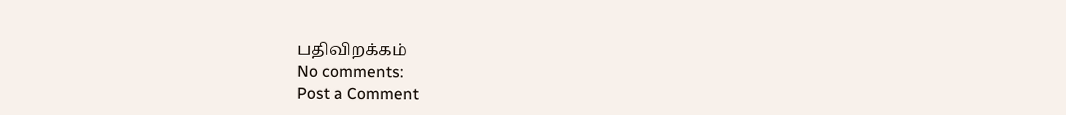பதிவிறக்கம்
No comments:
Post a Comment